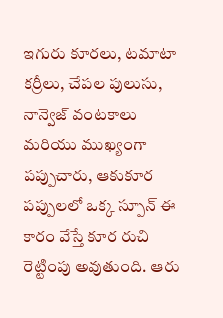ఇగురు కూరలు, టమాటా కర్రీలు, చేపల పులుసు, నాన్వెజ్ వంటకాలు మరియు ముఖ్యంగా పప్పుచారు, ఆకుకూర పప్పులలో ఒక్క స్పూన్ ఈ కారం వేస్తే కూర రుచి రెట్టింపు అవుతుంది. ఆరు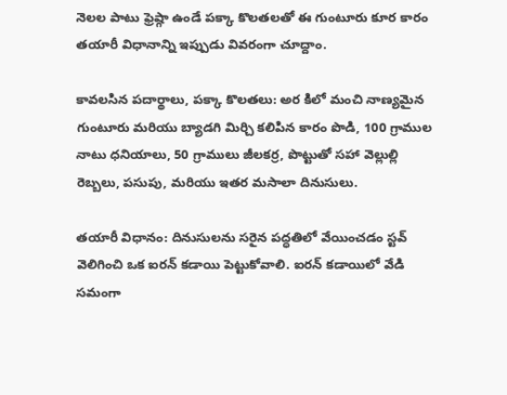నెలల పాటు ఫ్రెష్గా ఉండే పక్కా కొలతలతో ఈ గుంటూరు కూర కారం తయారీ విధానాన్ని ఇప్పుడు వివరంగా చూద్దాం.

కావలసిన పదార్థాలు, పక్కా కొలతలు: అర కిలో మంచి నాణ్యమైన గుంటూరు మరియు బ్యాడగి మిర్చి కలిపిన కారం పొడి, 100 గ్రాముల నాటు ధనియాలు, 50 గ్రాములు జీలకర్ర, పొట్టుతో సహా వెల్లుల్లి రెబ్బలు, పసుపు, మరియు ఇతర మసాలా దినుసులు.

తయారీ విధానం: దినుసులను సరైన పద్ధతిలో వేయించడం స్టవ్ వెలిగించి ఒక ఐరన్ కడాయి పెట్టుకోవాలి. ఐరన్ కడాయిలో వేడి సమంగా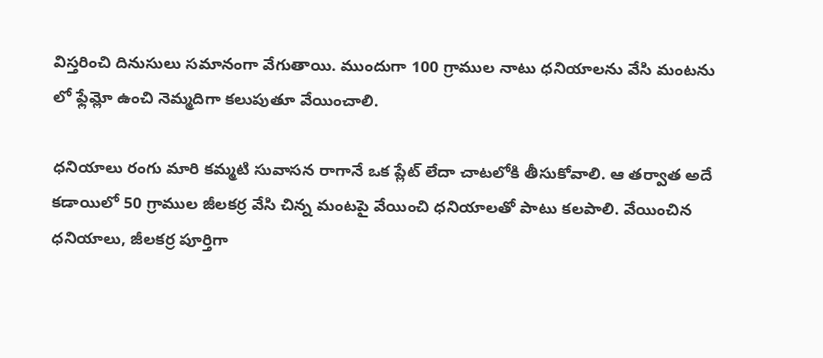విస్తరించి దినుసులు సమానంగా వేగుతాయి. ముందుగా 100 గ్రాముల నాటు ధనియాలను వేసి మంటను లో ఫ్లేమ్లో ఉంచి నెమ్మదిగా కలుపుతూ వేయించాలి.

ధనియాలు రంగు మారి కమ్మటి సువాసన రాగానే ఒక ప్లేట్ లేదా చాటలోకి తీసుకోవాలి. ఆ తర్వాత అదే కడాయిలో 50 గ్రాముల జీలకర్ర వేసి చిన్న మంటపై వేయించి ధనియాలతో పాటు కలపాలి. వేయించిన ధనియాలు, జీలకర్ర పూర్తిగా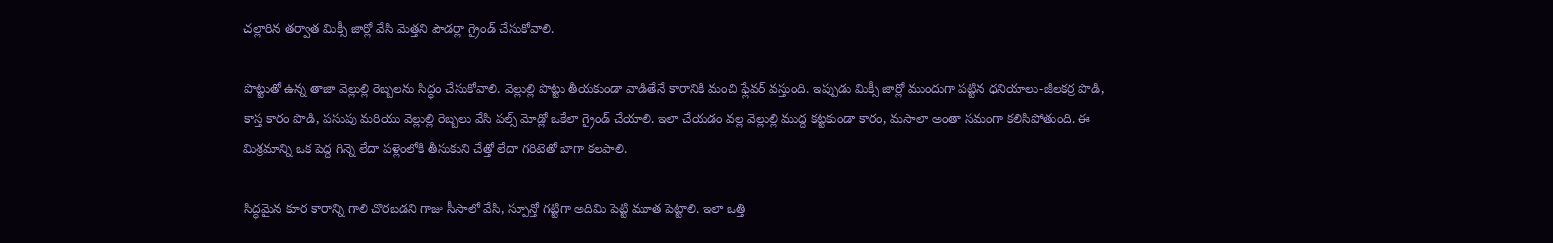చల్లారిన తర్వాత మిక్సీ జార్లో వేసి మెత్తని పౌడర్లా గ్రైండ్ చేసుకోవాలి.

పొట్టుతో ఉన్న తాజా వెల్లుల్లి రెబ్బలను సిద్ధం చేసుకోవాలి. వెల్లుల్లి పొట్టు తీయకుండా వాడితేనే కారానికి మంచి ఫ్లేవర్ వస్తుంది. ఇప్పుడు మిక్సీ జార్లో ముందుగా పట్టిన ధనియాలు-జీలకర్ర పొడి, కాస్త కారం పొడి, పసుపు మరియు వెల్లుల్లి రెబ్బలు వేసి పల్స్ మోడ్లో ఒకేలా గ్రైండ్ చేయాలి. ఇలా చేయడం వల్ల వెల్లుల్లి ముద్ద కట్టకుండా కారం, మసాలా అంతా సమంగా కలిసిపోతుంది. ఈ మిశ్రమాన్ని ఒక పెద్ద గిన్నె లేదా పళ్లెంలోకి తీసుకుని చేత్తో లేదా గరిటెతో బాగా కలపాలి.

సిద్ధమైన కూర కారాన్ని గాలి చొరబడని గాజు సీసాలో వేసి, స్పూన్తో గట్టిగా అదిమి పెట్టి మూత పెట్టాలి. ఇలా ఒత్తి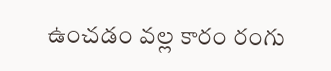ఉంచడం వల్ల కారం రంగు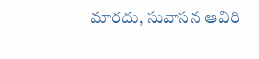మారదు, సువాసన ఆవిరి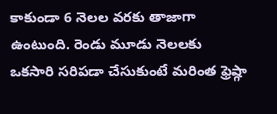కాకుండా 6 నెలల వరకు తాజాగా ఉంటుంది. రెండు మూడు నెలలకు ఒకసారి సరిపడా చేసుకుంటే మరింత ఫ్రెష్గా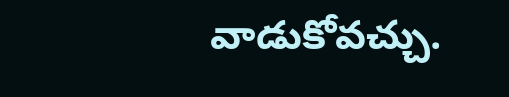వాడుకోవచ్చు.